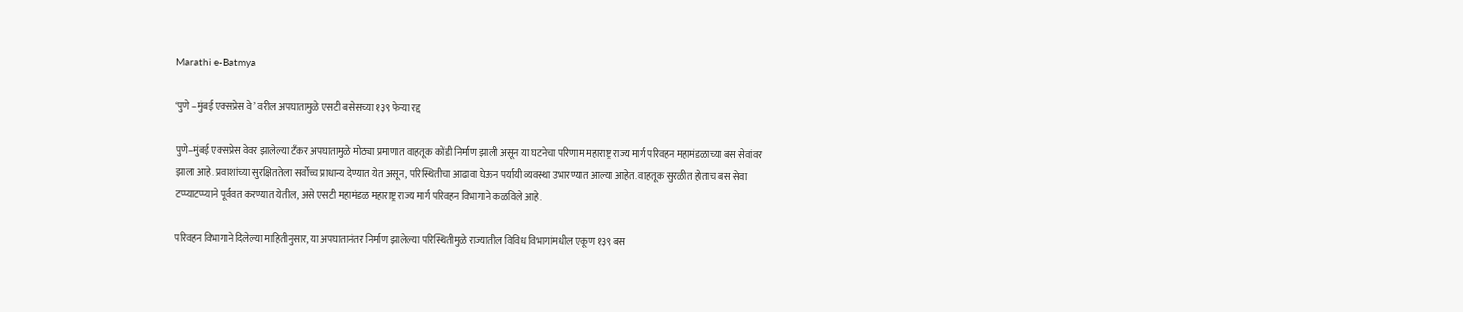Marathi e-Batmya

‘पुणे –मुंबई एक्सप्रेस वे’ वरील अपघातामुळे एसटी बसेसच्या १३९ फेऱ्या रद्द

पुणे–मुंबई एक्सप्रेस वेवर झालेल्या टँकर अपघातामुळे मोठ्या प्रमाणात वाहतूक कोंडी निर्माण झाली असून या घटनेचा परिणाम महाराष्ट्र राज्य मार्ग परिवहन महामंडळाच्या बस सेवांवर झाला आहे. प्रवाशांच्या सुरक्षिततेला सर्वोच्च प्राधान्य देण्यात येत असून, परिस्थितीचा आढावा घेऊन पर्यायी व्यवस्था उभारण्यात आल्या आहेत. वाहतूक सुरळीत होताच बस सेवा टप्प्याटप्प्याने पूर्ववत करण्यात येतील, असे एसटी महामंडळ महाराष्ट्र राज्य मार्ग परिवहन विभागाने कळविले आहे.

परिवहन विभागाने दिलेल्या माहितीनुसार, या अपघातानंतर निर्माण झालेल्या परिस्थितीमुळे राज्यातील विविध विभागांमधील एकूण १३९ बस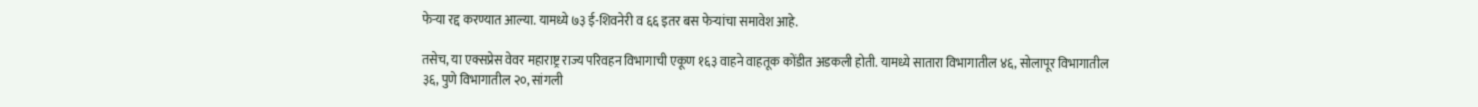फेऱ्या रद्द करण्यात आल्या. यामध्ये ७३ ई-शिवनेरी व ६६ इतर बस फेऱ्यांचा समावेश आहे.

तसेच, या एक्सप्रेस वेवर महाराष्ट्र राज्य परिवहन विभागाची एकूण १६३ वाहने वाहतूक कोंडीत अडकली होती. यामध्ये सातारा विभागातील ४६, सोलापूर विभागातील ३६, पुणे विभागातील २०, सांगली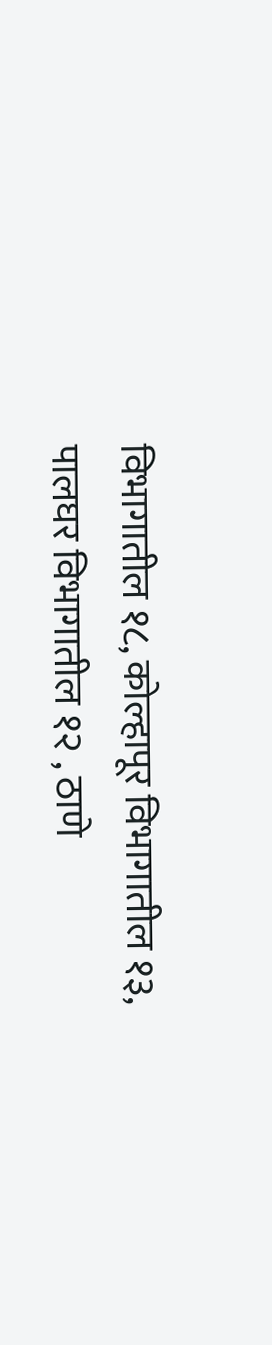विभागातील १८, कोल्हापूर विभागातील १३, पालघर विभागातील १२ , ठाणे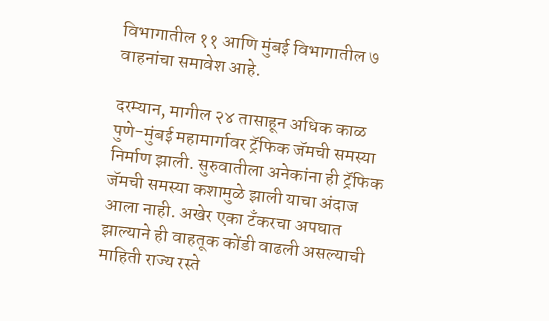विभागातील ११ आणि मुंबई विभागातील ७ वाहनांचा समावेश आहे.

दरम्यान, मागील २४ तासाहून अधिक काळ पुणे-मुंबई महामार्गावर ट्रॅफिक जॅमची समस्या निर्माण झाली. सुरुवातीला अनेकांना ही ट्रॅफिक जॅमची समस्या कशामुळे झाली याचा अंदाज आला नाही. अखेर एका टँकरचा अपघात झाल्याने ही वाहतूक कोंडी वाढली असल्याची माहिती राज्य रस्ते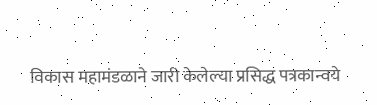विकास महामंडळाने जारी केलेल्या प्रसिद्ध पत्रकान्वये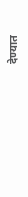देण्यात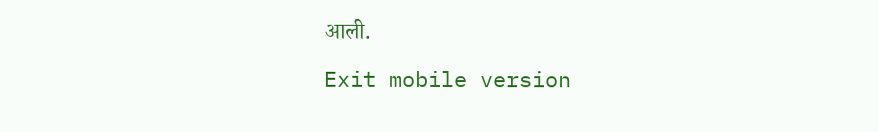आली.

Exit mobile version